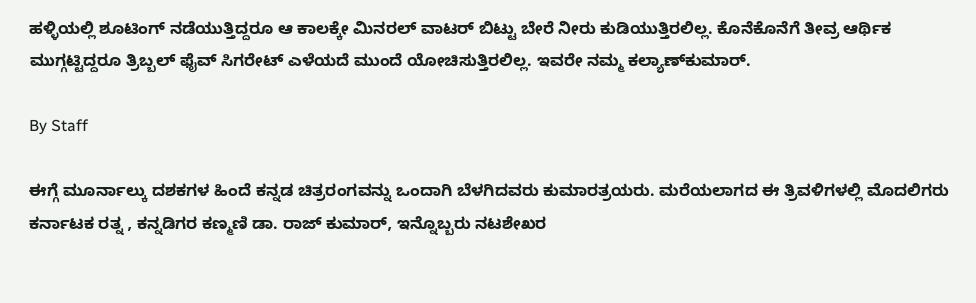ಹಳ್ಳಿಯಲ್ಲಿ ಶೂಟಿಂಗ್‌ ನಡೆಯುತ್ತಿದ್ದರೂ ಆ ಕಾಲಕ್ಕೇ ಮಿನರಲ್‌ ವಾಟರ್‌ ಬಿಟ್ಟು ಬೇರೆ ನೀರು ಕುಡಿಯುತ್ತಿರಲಿಲ್ಲ. ಕೊನೆಕೊನೆಗೆ ತೀವ್ರ ಆರ್ಥಿಕ ಮುಗ್ಗಟ್ಟಿದ್ದರೂ ತ್ರಿಬ್ಬಲ್‌ ಫೈವ್‌ ಸಿಗರೇಟ್‌ ಎಳೆಯದೆ ಮುಂದೆ ಯೋಚಿಸುತ್ತಿರಲಿಲ್ಲ. ಇವರೇ ನಮ್ಮ ಕಲ್ಯಾಣ್‌ಕುಮಾರ್‌.

By Staff

ಈಗ್ಗೆ ಮೂರ್ನಾಲ್ಕು ದಶಕಗಳ ಹಿಂದೆ ಕನ್ನಡ ಚಿತ್ರರಂಗವನ್ನು ಒಂದಾಗಿ ಬೆಳಗಿದವರು ಕುಮಾರತ್ರಯರು. ಮರೆಯಲಾಗದ ಈ ತ್ರಿವಳಿಗಳಲ್ಲಿ ಮೊದಲಿಗರು ಕರ್ನಾಟಕ ರತ್ನ , ಕನ್ನಡಿಗರ ಕಣ್ಮಣಿ ಡಾ. ರಾಜ್‌ ಕುಮಾರ್‌, ಇನ್ನೊಬ್ಬರು ನಟಶೇಖರ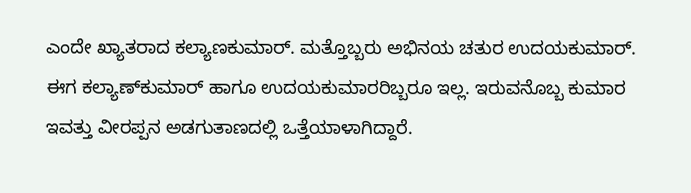ಎಂದೇ ಖ್ಯಾತರಾದ ಕಲ್ಯಾಣಕುಮಾರ್‌. ಮತ್ತೊಬ್ಬರು ಅಭಿನಯ ಚತುರ ಉದಯಕುಮಾರ್‌. ಈಗ ಕಲ್ಯಾಣ್‌ಕುಮಾರ್‌ ಹಾಗೂ ಉದಯಕುಮಾರರಿಬ್ಬರೂ ಇಲ್ಲ. ಇರುವನೊಬ್ಬ ಕುಮಾರ ಇವತ್ತು ವೀರಪ್ಪನ ಅಡಗುತಾಣದಲ್ಲಿ ಒತ್ತೆಯಾಳಾಗಿದ್ದಾರೆ.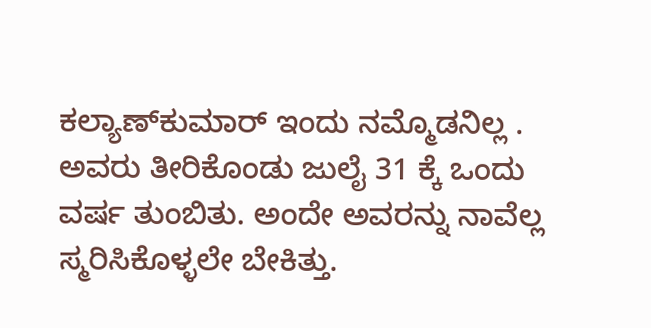ಕಲ್ಯಾಣ್‌ಕುಮಾರ್‌ ಇಂದು ನಮ್ಮೊಡನಿಲ್ಲ . ಅವರು ತೀರಿಕೊಂಡು ಜುಲೈ 31 ಕ್ಕೆ ಒಂದು ವರ್ಷ ತುಂಬಿತು. ಅಂದೇ ಅವರನ್ನು ನಾವೆಲ್ಲ ಸ್ಮರಿಸಿಕೊಳ್ಳಲೇ ಬೇಕಿತ್ತು.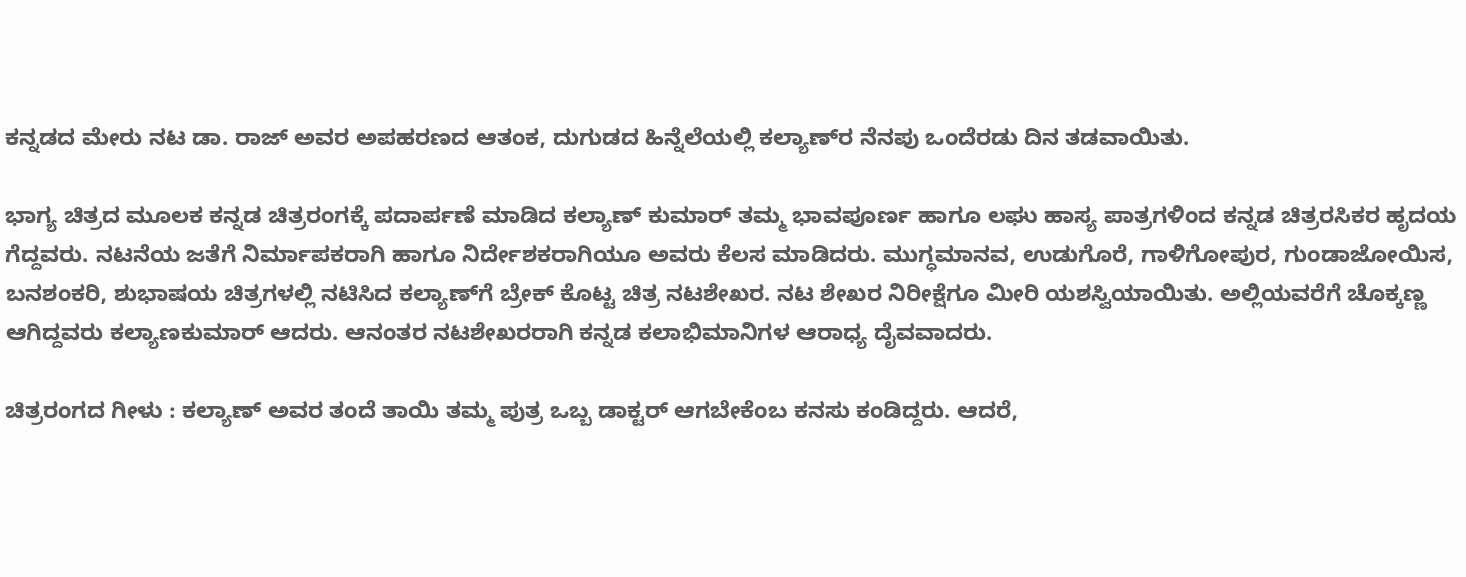ಕನ್ನಡದ ಮೇರು ನಟ ಡಾ. ರಾಜ್‌ ಅವರ ಅಪಹರಣದ ಆತಂಕ, ದುಗುಡದ ಹಿನ್ನೆಲೆಯಲ್ಲಿ ಕಲ್ಯಾಣ್‌ರ ನೆನಪು ಒಂದೆರಡು ದಿನ ತಡವಾಯಿತು.

ಭಾಗ್ಯ ಚಿತ್ರದ ಮೂಲಕ ಕನ್ನಡ ಚಿತ್ರರಂಗಕ್ಕೆ ಪದಾರ್ಪಣೆ ಮಾಡಿದ ಕಲ್ಯಾಣ್‌ ಕುಮಾರ್‌ ತಮ್ಮ ಭಾವಪೂರ್ಣ ಹಾಗೂ ಲಘು ಹಾಸ್ಯ ಪಾತ್ರಗಳಿಂದ ಕನ್ನಡ ಚಿತ್ರರಸಿಕರ ಹೃದಯ ಗೆದ್ದವರು. ನಟನೆಯ ಜತೆಗೆ ನಿರ್ಮಾಪಕರಾಗಿ ಹಾಗೂ ನಿರ್ದೇಶಕರಾಗಿಯೂ ಅವರು ಕೆಲಸ ಮಾಡಿದರು. ಮುಗ್ಧಮಾನವ, ಉಡುಗೊರೆ, ಗಾಳಿಗೋಪುರ, ಗುಂಡಾಜೋಯಿಸ, ಬನಶಂಕರಿ, ಶುಭಾಷಯ ಚಿತ್ರಗಳಲ್ಲಿ ನಟಿಸಿದ ಕಲ್ಯಾಣ್‌ಗೆ ಬ್ರೇಕ್‌ ಕೊಟ್ಟ ಚಿತ್ರ ನಟಶೇಖರ. ನಟ ಶೇಖರ ನಿರೀಕ್ಷೆಗೂ ಮೀರಿ ಯಶಸ್ವಿಯಾಯಿತು. ಅಲ್ಲಿಯವರೆಗೆ ಚೊಕ್ಕಣ್ಣ ಆಗಿದ್ದವರು ಕಲ್ಯಾಣಕುಮಾರ್‌ ಆದರು. ಆನಂತರ ನಟಶೇಖರರಾಗಿ ಕನ್ನಡ ಕಲಾಭಿಮಾನಿಗಳ ಆರಾಧ್ಯ ದೈವವಾದರು.

ಚಿತ್ರರಂಗದ ಗೀಳು : ಕಲ್ಯಾಣ್‌ ಅವರ ತಂದೆ ತಾಯಿ ತಮ್ಮ ಪುತ್ರ ಒಬ್ಬ ಡಾಕ್ಟರ್‌ ಆಗಬೇಕೆಂಬ ಕನಸು ಕಂಡಿದ್ದರು. ಆದರೆ,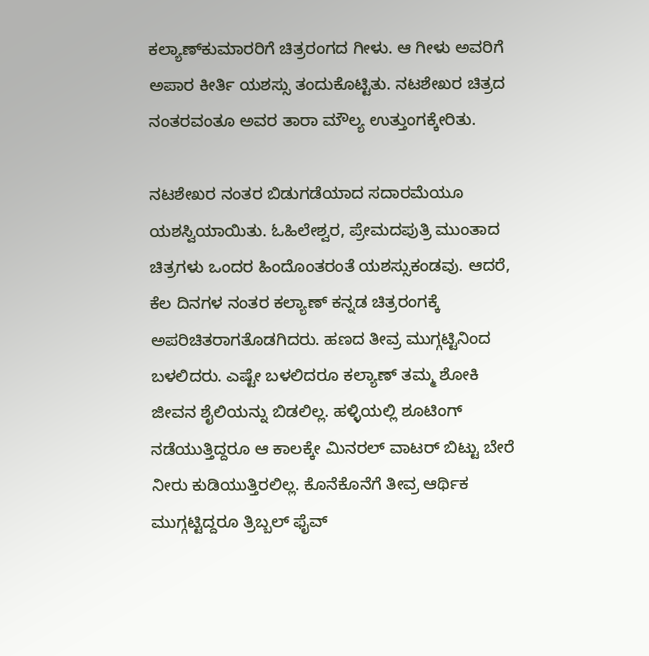ಕಲ್ಯಾಣ್‌ಕುಮಾರರಿಗೆ ಚಿತ್ರರಂಗದ ಗೀಳು. ಆ ಗೀಳು ಅವರಿಗೆ ಅಪಾರ ಕೀರ್ತಿ ಯಶಸ್ಸು ತಂದುಕೊಟ್ಟಿತು. ನಟಶೇಖರ ಚಿತ್ರದ ನಂತರವಂತೂ ಅವರ ತಾರಾ ಮೌಲ್ಯ ಉತ್ತುಂಗಕ್ಕೇರಿತು.

ನಟಶೇಖರ ನಂತರ ಬಿಡುಗಡೆಯಾದ ಸದಾರಮೆಯೂ ಯಶಸ್ವಿಯಾಯಿತು. ಓಹಿಲೇಶ್ವರ, ಪ್ರೇಮದಪುತ್ರಿ ಮುಂತಾದ ಚಿತ್ರಗಳು ಒಂದರ ಹಿಂದೊಂತರಂತೆ ಯಶಸ್ಸುಕಂಡವು. ಆದರೆ, ಕೆಲ ದಿನಗಳ ನಂತರ ಕಲ್ಯಾಣ್‌ ಕನ್ನಡ ಚಿತ್ರರಂಗಕ್ಕೆ ಅಪರಿಚಿತರಾಗತೊಡಗಿದರು. ಹಣದ ತೀವ್ರ ಮುಗ್ಗಟ್ಟಿನಿಂದ ಬಳಲಿದರು. ಎಷ್ಟೇ ಬಳಲಿದರೂ ಕಲ್ಯಾಣ್‌ ತಮ್ಮ ಶೋಕಿ ಜೀವನ ಶೈಲಿಯನ್ನು ಬಿಡಲಿಲ್ಲ. ಹಳ್ಳಿಯಲ್ಲಿ ಶೂಟಿಂಗ್‌ ನಡೆಯುತ್ತಿದ್ದರೂ ಆ ಕಾಲಕ್ಕೇ ಮಿನರಲ್‌ ವಾಟರ್‌ ಬಿಟ್ಟು ಬೇರೆ ನೀರು ಕುಡಿಯುತ್ತಿರಲಿಲ್ಲ. ಕೊನೆಕೊನೆಗೆ ತೀವ್ರ ಆರ್ಥಿಕ ಮುಗ್ಗಟ್ಟಿದ್ದರೂ ತ್ರಿಬ್ಬಲ್‌ ಫೈವ್‌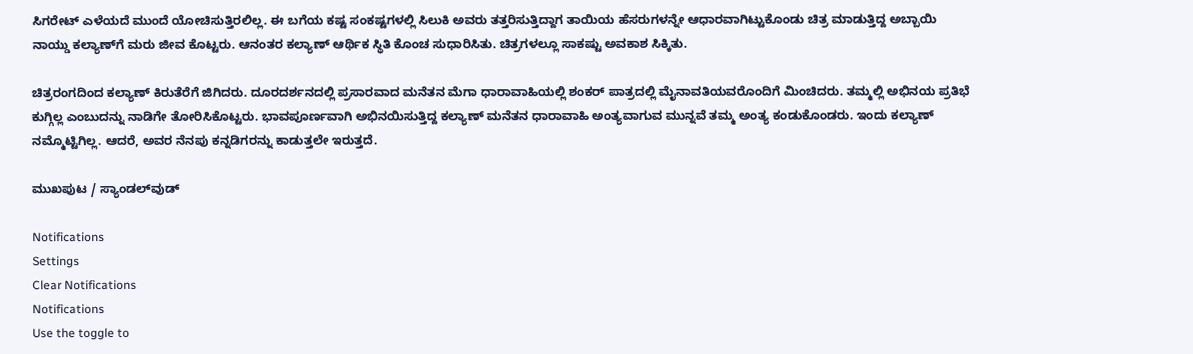ಸಿಗರೇಟ್‌ ಎಳೆಯದೆ ಮುಂದೆ ಯೋಚಿಸುತ್ತಿರಲಿಲ್ಲ. ಈ ಬಗೆಯ ಕಷ್ಟ ಸಂಕಷ್ಟಗಳಲ್ಲಿ ಸಿಲುಕಿ ಅವರು ತತ್ತರಿಸುತ್ತಿದ್ದಾಗ ತಾಯಿಯ ಹೆಸರುಗಳನ್ನೇ ಆಧಾರವಾಗಿಟ್ಟುಕೊಂಡು ಚಿತ್ರ ಮಾಡುತ್ತಿದ್ದ ಅಬ್ಬಾಯಿ ನಾಯ್ಡು ಕಲ್ಯಾಣ್‌ಗೆ ಮರು ಜೀವ ಕೊಟ್ಟರು. ಆನಂತರ ಕಲ್ಯಾಣ್‌ ಆರ್ಥಿಕ ಸ್ಥಿತಿ ಕೊಂಚ ಸುಧಾರಿಸಿತು. ಚಿತ್ರಗಳಲ್ಲೂ ಸಾಕಷ್ಟು ಅವಕಾಶ ಸಿಕ್ಕಿತು.

ಚಿತ್ರರಂಗದಿಂದ ಕಲ್ಯಾಣ್‌ ಕಿರುತೆರೆಗೆ ಜಿಗಿದರು. ದೂರದರ್ಶನದಲ್ಲಿ ಪ್ರಸಾರವಾದ ಮನೆತನ ಮೆಗಾ ಧಾರಾವಾಹಿಯಲ್ಲಿ ಶಂಕರ್‌ ಪಾತ್ರದಲ್ಲಿ ಮೈನಾವತಿಯವರೊಂದಿಗೆ ಮಿಂಚಿದರು. ತಮ್ಮಲ್ಲಿ ಅಭಿನಯ ಪ್ರತಿಭೆ ಕುಗ್ಗಿಲ್ಲ ಎಂಬುದನ್ನು ನಾಡಿಗೇ ತೋರಿಸಿಕೊಟ್ಟರು. ಭಾವಪೂರ್ಣವಾಗಿ ಅಭಿನಯಿಸುತ್ತಿದ್ದ ಕಲ್ಯಾಣ್‌ ಮನೆತನ ಧಾರಾವಾಹಿ ಅಂತ್ಯವಾಗುವ ಮುನ್ನವೆ ತಮ್ಮ ಅಂತ್ಯ ಕಂಡುಕೊಂಡರು. ಇಂದು ಕಲ್ಯಾಣ್‌ ನಮ್ಮೊಟ್ಟಿಗಿಲ್ಲ. ಆದರೆ, ಅವರ ನೆನಪು ಕನ್ನಡಿಗರನ್ನು ಕಾಡುತ್ತಲೇ ಇರುತ್ತದೆ.

ಮುಖಪುಟ / ಸ್ಯಾಂಡಲ್‌ವುಡ್‌

Notifications
Settings
Clear Notifications
Notifications
Use the toggle to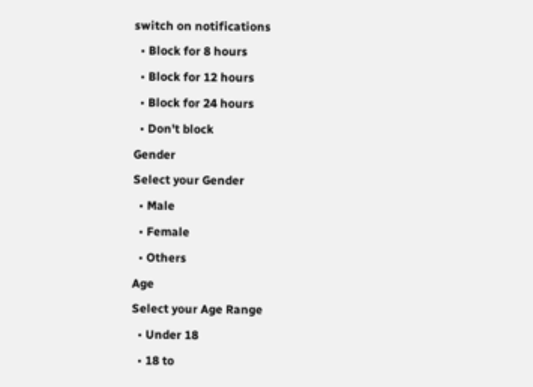switch on notifications
  • Block for 8 hours
  • Block for 12 hours
  • Block for 24 hours
  • Don't block
Gender
Select your Gender
  • Male
  • Female
  • Others
Age
Select your Age Range
  • Under 18
  • 18 to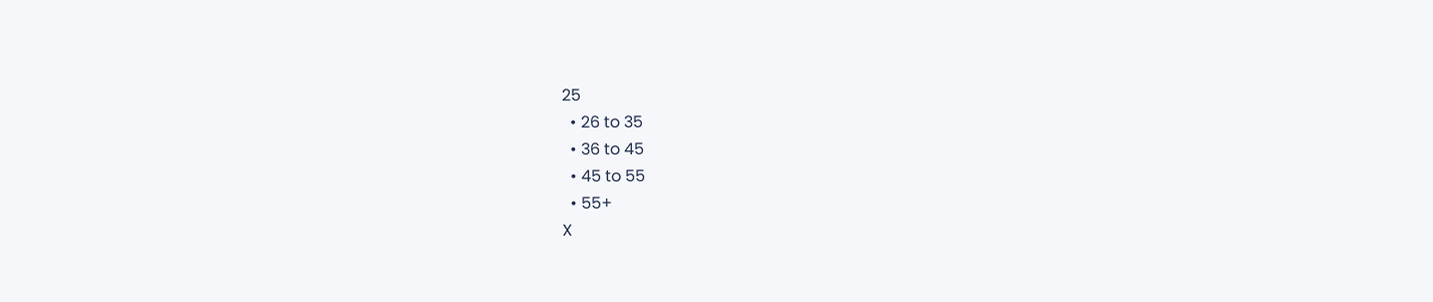25
  • 26 to 35
  • 36 to 45
  • 45 to 55
  • 55+
X